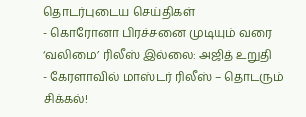தொடர்புடைய செய்திகள்
- கொரோனா பிரச்சனை முடியும் வரை ‘வலிமை’ ரிலீஸ் இல்லை: அஜித் உறுதி
- கேரளாவில் மாஸ்டர் ரிலீஸ் – தொடரும் சிக்கல்!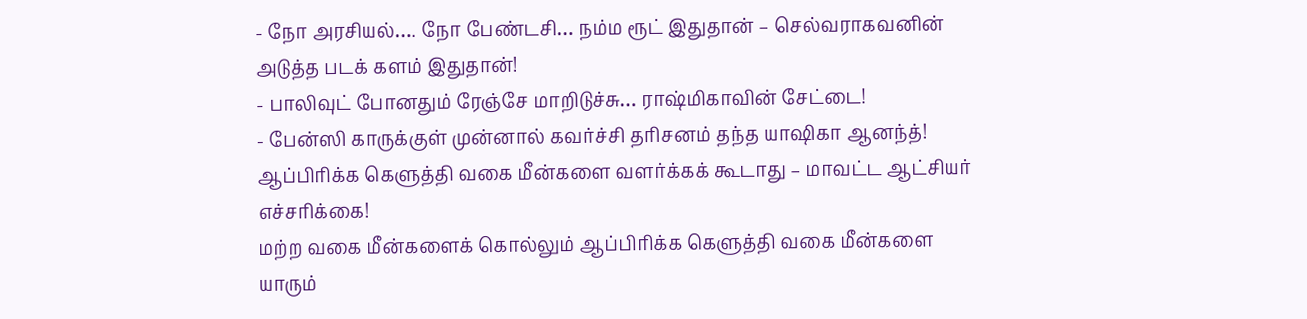- நோ அரசியல்…. நோ பேண்டசி… நம்ம ரூட் இதுதான் – செல்வராகவனின் அடுத்த படக் களம் இதுதான்!
- பாலிவுட் போனதும் ரேஞ்சே மாறிடுச்சு… ராஷ்மிகாவின் சேட்டை!
- பேன்ஸி காருக்குள் முன்னால் கவர்ச்சி தரிசனம் தந்த யாஷிகா ஆனந்த்!
ஆப்பிரிக்க கெளுத்தி வகை மீன்களை வளர்க்கக் கூடாது – மாவட்ட ஆட்சியர் எச்சரிக்கை!
மற்ற வகை மீன்களைக் கொல்லும் ஆப்பிரிக்க கெளுத்தி வகை மீன்களை யாரும்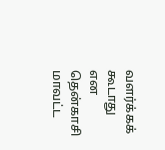வளர்க்கக் கூடாது என தென்காசி மாவட்ட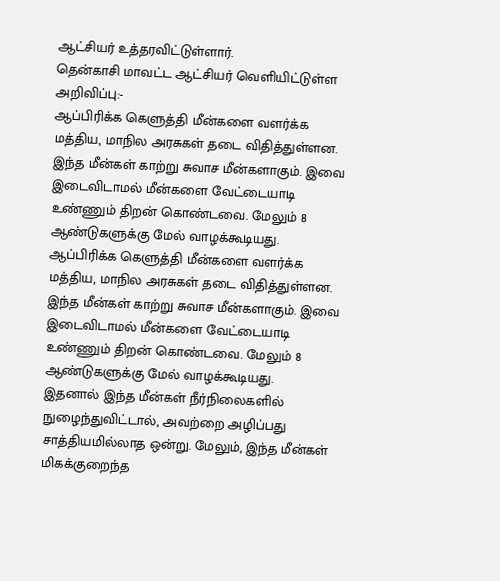ஆட்சியர் உத்தரவிட்டுள்ளார்.
தென்காசி மாவட்ட ஆட்சியர் வெளியிட்டுள்ள அறிவிப்பு:-
ஆப்பிரிக்க கெளுத்தி மீன்களை வளர்க்க மத்திய, மாநில அரசுகள் தடை விதித்துள்ளன. இந்த மீன்கள் காற்று சுவாச மீன்களாகும். இவை இடைவிடாமல் மீன்களை வேட்டையாடி உண்ணும் திறன் கொண்டவை. மேலும் 8 ஆண்டுகளுக்கு மேல் வாழக்கூடியது.
ஆப்பிரிக்க கெளுத்தி மீன்களை வளர்க்க மத்திய, மாநில அரசுகள் தடை விதித்துள்ளன. இந்த மீன்கள் காற்று சுவாச மீன்களாகும். இவை இடைவிடாமல் மீன்களை வேட்டையாடி உண்ணும் திறன் கொண்டவை. மேலும் 8 ஆண்டுகளுக்கு மேல் வாழக்கூடியது.
இதனால் இந்த மீன்கள் நீர்நிலைகளில் நுழைந்துவிட்டால், அவற்றை அழிப்பது சாத்தியமில்லாத ஒன்று. மேலும், இந்த மீன்கள் மிகக்குறைந்த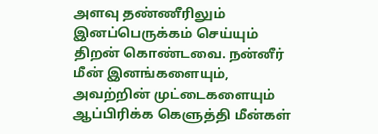அளவு தண்ணீரிலும் இனப்பெருக்கம் செய்யும் திறன் கொண்டவை. நன்னீர் மீன் இனங்களையும், அவற்றின் முட்டைகளையும் ஆப்பிரிக்க கெளுத்தி மீன்கள்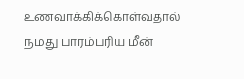உணவாக்கிக்கொள்வதால் நமது பாரம்பரிய மீன்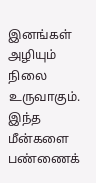இனங்கள் அழியும் நிலை உருவாகும். இந்த மீன்களை பண்ணைக்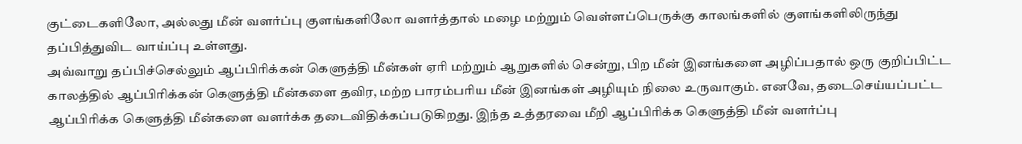குட்டைகளிலோ, அல்லது மீன் வளர்ப்பு குளங்களிலோ வளர்த்தால் மழை மற்றும் வெள்ளப்பெருக்கு காலங்களில் குளங்களிலிருந்து தப்பித்துவிட வாய்ப்பு உள்ளது.
அவ்வாறு தப்பிச்செல்லும் ஆப்பிரிக்கன் கெளுத்தி மீன்கள் ஏரி மற்றும் ஆறுகளில் சென்று, பிற மீன் இனங்களை அழிப்பதால் ஒரு குறிப்பிட்ட காலத்தில் ஆப்பிரிக்கன் கெளுத்தி மீன்களை தவிர, மற்ற பாரம்பரிய மீன் இனங்கள் அழியும் நிலை உருவாகும். எனவே, தடைசெய்யப்பட்ட ஆப்பிரிக்க கெளுத்தி மீன்களை வளர்க்க தடைவிதிக்கப்படுகிறது. இந்த உத்தரவை மீறி ஆப்பிரிக்க கெளுத்தி மீன் வளர்ப்பு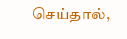செய்தால்,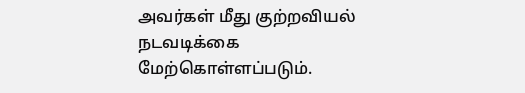அவர்கள் மீது குற்றவியல் நடவடிக்கை மேற்கொள்ளப்படும்.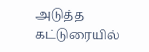அடுத்த கட்டுரையில்